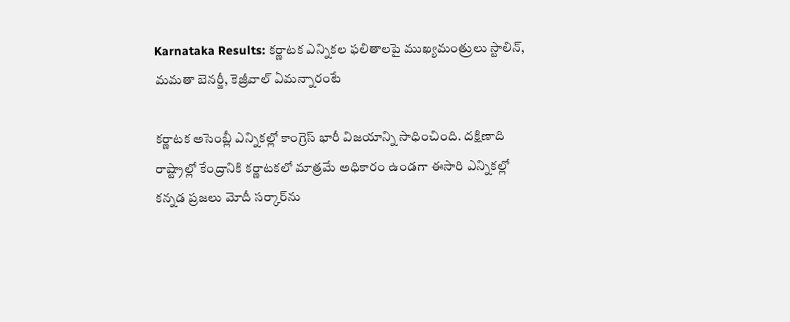Karnataka Results: కర్ణాటక ఎన్నికల ఫలితాలపై ముఖ్యమంత్రులు స్టాలిన్, మమతా బెనర్జీ, కెజ్రీవాల్ ఏమన్నారంటే

కర్ణాటక అసెంబ్లీ ఎన్నికల్లో కాంగ్రెస్ భారీ విజయాన్ని సాధించింది. దక్షిణాది రాష్ట్రాల్లో కేంద్రానికి కర్ణాటకలో మాత్రమే అధికారం ఉండగా ఈసారి ఎన్నికల్లో కన్నడ ప్రజలు మోదీ సర్కార్‌ను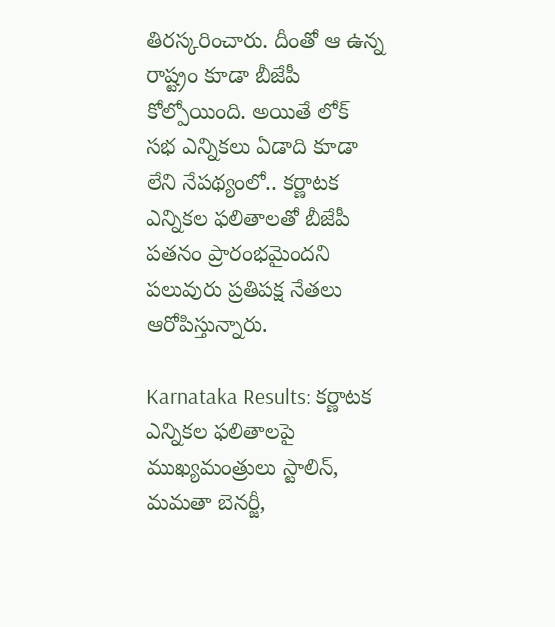తిరస్కరించారు. దీంతో ఆ ఉన్న రాష్ట్రం కూడా బీజేపీ కోల్పోయింది. అయితే లోక్ సభ ఎన్నికలు ఏడాది కూడా లేని నేపథ్యంలో.. కర్ణాటక ఎన్నికల ఫలితాలతో బీజేపీ పతనం ప్రారంభమైందని పలువురు ప్రతిపక్ష నేతలు ఆరోపిస్తున్నారు.

Karnataka Results: కర్ణాటక ఎన్నికల ఫలితాలపై ముఖ్యమంత్రులు స్టాలిన్, మమతా బెనర్జీ,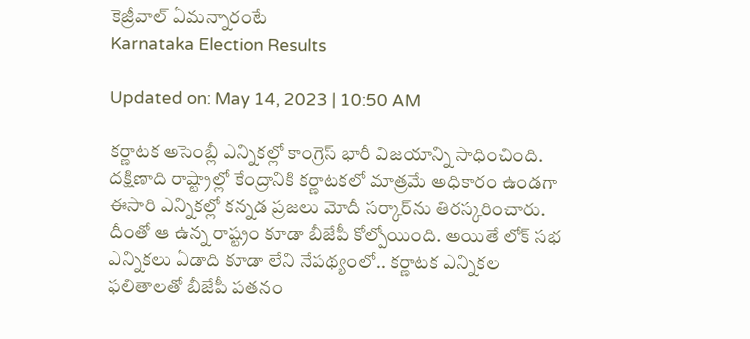కెజ్రీవాల్ ఏమన్నారంటే
Karnataka Election Results

Updated on: May 14, 2023 | 10:50 AM

కర్ణాటక అసెంబ్లీ ఎన్నికల్లో కాంగ్రెస్ భారీ విజయాన్ని సాధించింది. దక్షిణాది రాష్ట్రాల్లో కేంద్రానికి కర్ణాటకలో మాత్రమే అధికారం ఉండగా ఈసారి ఎన్నికల్లో కన్నడ ప్రజలు మోదీ సర్కార్‌ను తిరస్కరించారు. దీంతో ఆ ఉన్న రాష్ట్రం కూడా బీజేపీ కోల్పోయింది. అయితే లోక్ సభ ఎన్నికలు ఏడాది కూడా లేని నేపథ్యంలో.. కర్ణాటక ఎన్నికల ఫలితాలతో బీజేపీ పతనం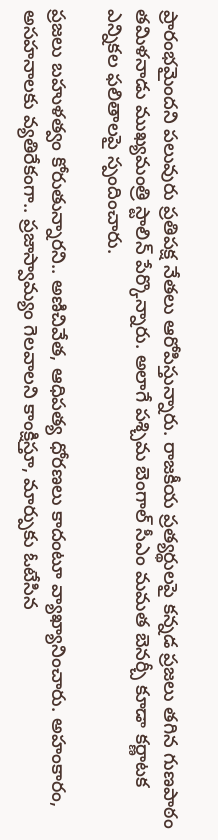ప్రారంభమైందని పలువురు ప్రతిపక్ష నేతలు ఆరోపిస్తున్నారు. రాజకీయ ప్రత్యర్థులపై కన్నడ ప్రజలు తగిన గుణపాఠం తమిళనాడు ముఖ్యమంత్రి స్టాలిన్ పేర్కొన్నారు. అలాగే పశ్చిమ బెంగాల్ సీఎం మమత బెనర్చీ కూడా కర్ణాటక ఎన్నికల ఫలితాలపై స్పందించారు.

ప్రజలు బహుళత్వం కోరుతున్నారని.. అణిచివేత, ఆధిపత్య ధోరణలు కాదంటూ వ్యాఖ్యానించారు. అహంకారం, అసహనాలకు వ్యతిరేకంగా.. ప్రజాస్వామ్యం గెలవాలని కాంక్షిస్తూ, మార్పుకు ఓటేసిన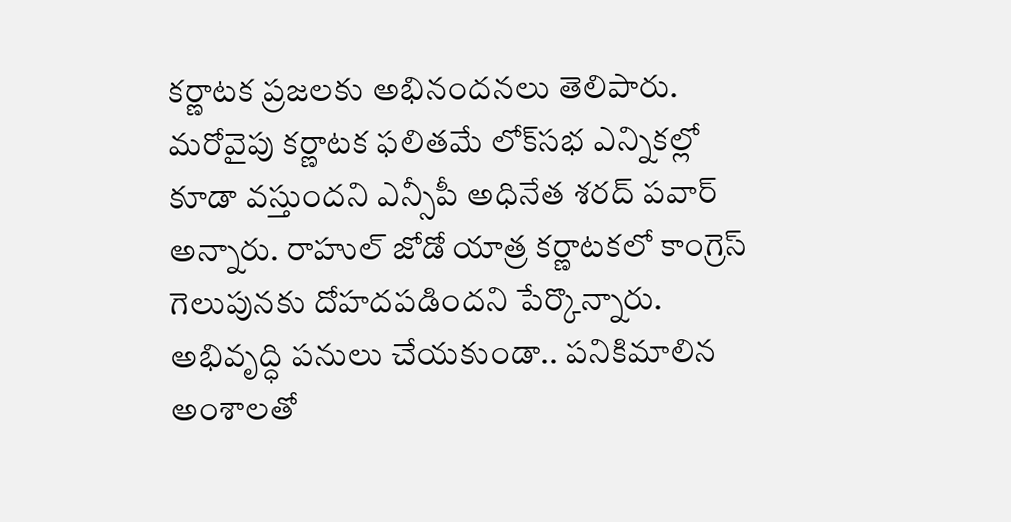కర్ణాటక ప్రజలకు అభినందనలు తెలిపారు. మరోవైపు కర్ణాటక ఫలితమే లోక్‌సభ ఎన్నికల్లో కూడా వస్తుందని ఎన్సీపీ అధినేత శరద్‌ పవార్‌ అన్నారు. రాహుల్‌ జోడో యాత్ర కర్ణాటకలో కాంగ్రెస్‌ గెలుపునకు దోహదపడిందని పేర్కొన్నారు. అభివృద్ధి పనులు చేయకుండా.. పనికిమాలిన అంశాలతో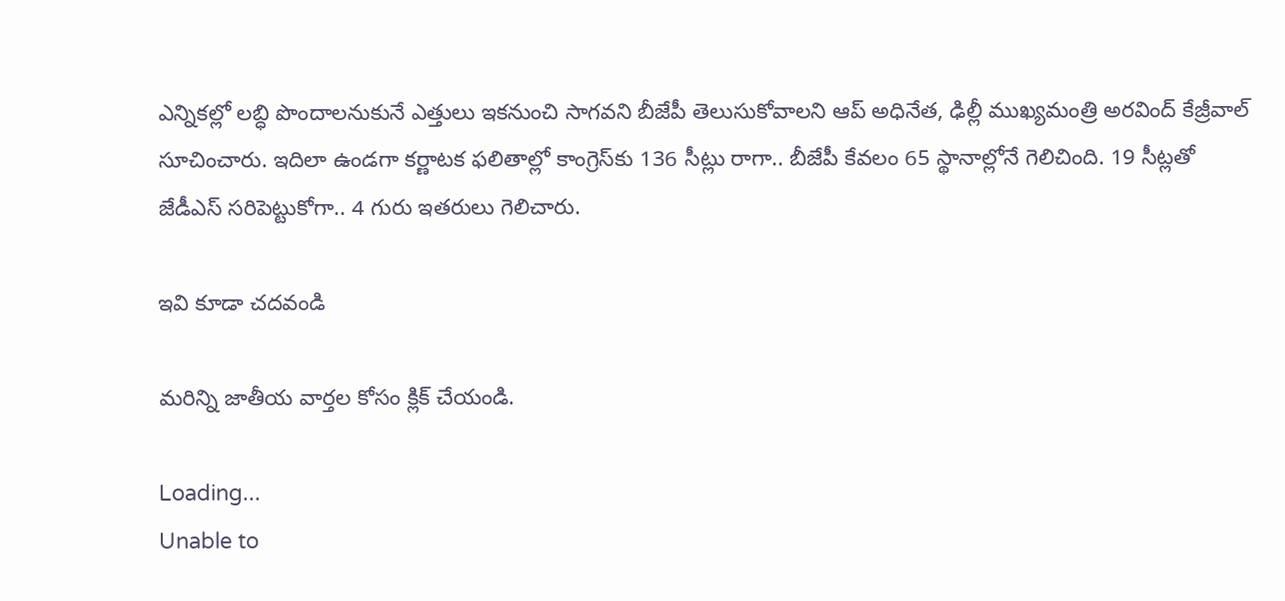ఎన్నికల్లో లబ్ధి పొందాలనుకునే ఎత్తులు ఇకనుంచి సాగవని బీజేపీ తెలుసుకోవాలని ఆప్‌ అధినేత, ఢిల్లీ ముఖ్యమంత్రి అరవింద్ కేజ్రీవాల్‌ సూచించారు. ఇదిలా ఉండగా కర్ణాటక ఫలితాల్లో కాంగ్రెస్‌కు 136 సీట్లు రాగా.. బీజేపీ కేవలం 65 స్థానాల్లోనే గెలిచింది. 19 సీట్లతో జేడీఎస్ సరిపెట్టుకోగా.. 4 గురు ఇతరులు గెలిచారు.

ఇవి కూడా చదవండి

మరిన్ని జాతీయ వార్తల కోసం క్లిక్‌ చేయండి.

Loading...
Unable to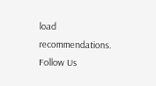load recommendations.
Follow Us